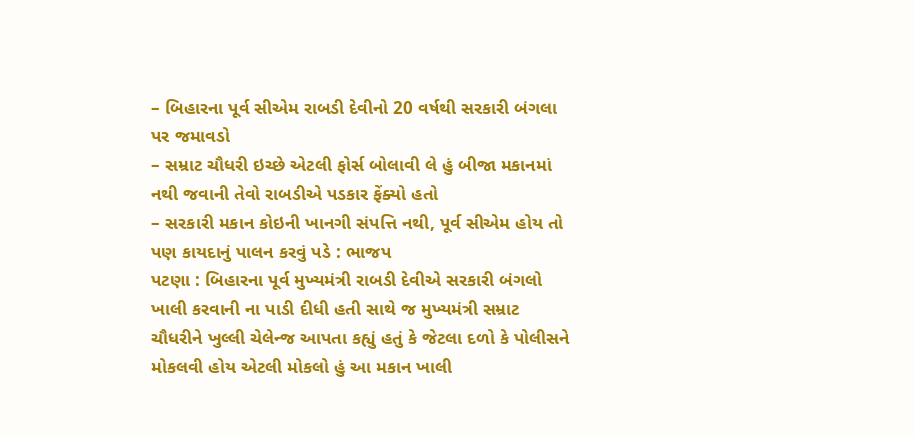– બિહારના પૂર્વ સીએમ રાબડી દેવીનો 20 વર્ષથી સરકારી બંગલા પર જમાવડો
– સમ્રાટ ચૌધરી ઇચ્છે એટલી ફોર્સ બોલાવી લે હું બીજા મકાનમાં નથી જવાની તેવો રાબડીએ પડકાર ફેંક્યો હતો
– સરકારી મકાન કોઇની ખાનગી સંપત્તિ નથી, પૂર્વ સીએમ હોય તો પણ કાયદાનું પાલન કરવું પડે : ભાજપ
પટણા : બિહારના પૂર્વ મુખ્યમંત્રી રાબડી દેવીએ સરકારી બંગલો ખાલી કરવાની ના પાડી દીધી હતી સાથે જ મુખ્યમંત્રી સમ્રાટ ચૌધરીને ખુલ્લી ચેલેન્જ આપતા કહ્યું હતું કે જેટલા દળો કે પોલીસને મોકલવી હોય એટલી મોકલો હું આ મકાન ખાલી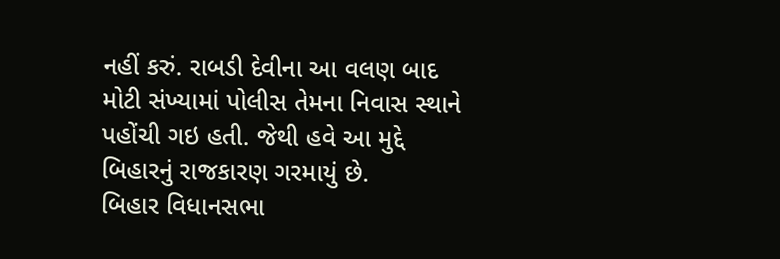નહીં કરું. રાબડી દેવીના આ વલણ બાદ મોટી સંખ્યામાં પોલીસ તેમના નિવાસ સ્થાને પહોંચી ગઇ હતી. જેથી હવે આ મુદ્દે બિહારનું રાજકારણ ગરમાયું છે.
બિહાર વિધાનસભા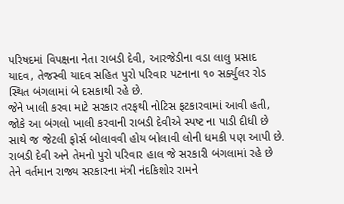પરિષદમાં વિપક્ષના નેતા રાબડી દેવી, આરજેડીના વડા લાલુ પ્રસાદ યાદવ, તેજસ્વી યાદવ સહિત પુરો પરિવાર પટનાના ૧૦ સર્ક્યુલર રોડ સ્થિત બંગલામાં બે દસકાથી રહે છે.
જેને ખાલી કરવા માટે સરકાર તરફથી નોટિસ ફટકારવામાં આવી હતી, જોકે આ બંગલો ખાલી કરવાની રાબડી દેવીએ સ્પષ્ટ ના પાડી દીધી છે સાથે જ જેટલી ફોર્સ બોલાવવી હોય બોલાવી લોની ધમકી પણ આપી છે.
રાબડી દેવી અને તેમનો પુરો પરિવાર હાલ જે સરકારી બંગલામાં રહે છે તેને વર્તમાન રાજ્ય સરકારના મંત્રી નંદકિશોર રામને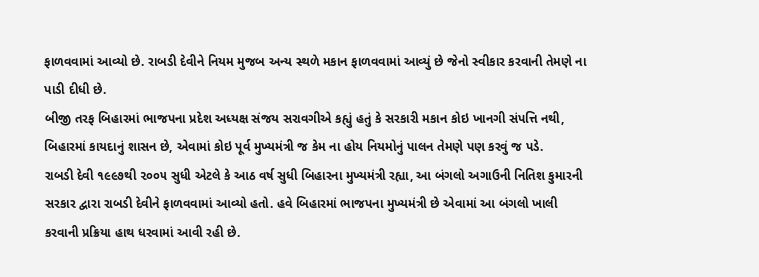ફાળવવામાં આવ્યો છે. રાબડી દેવીને નિયમ મુજબ અન્ય સ્થળે મકાન ફાળવવામાં આવ્યું છે જેનો સ્વીકાર કરવાની તેમણે ના પાડી દીધી છે.
બીજી તરફ બિહારમાં ભાજપના પ્રદેશ અધ્યક્ષ સંજય સરાવગીએ કહ્યું હતું કે સરકારી મકાન કોઇ ખાનગી સંપત્તિ નથી, બિહારમાં કાયદાનું શાસન છે, એવામાં કોઇ પૂર્વ મુખ્યમંત્રી જ કેમ ના હોય નિયમોનું પાલન તેમણે પણ કરવું જ પડે.
રાબડી દેવી ૧૯૯૭થી ૨૦૦૫ સુધી એટલે કે આઠ વર્ષ સુધી બિહારના મુખ્યમંત્રી રહ્યા, આ બંગલો અગાઉની નિતિશ કુમારની સરકાર દ્વારા રાબડી દેવીને ફાળવવામાં આવ્યો હતો. હવે બિહારમાં ભાજપના મુખ્યમંત્રી છે એવામાં આ બંગલો ખાલી કરવાની પ્રક્રિયા હાથ ધરવામાં આવી રહી છે.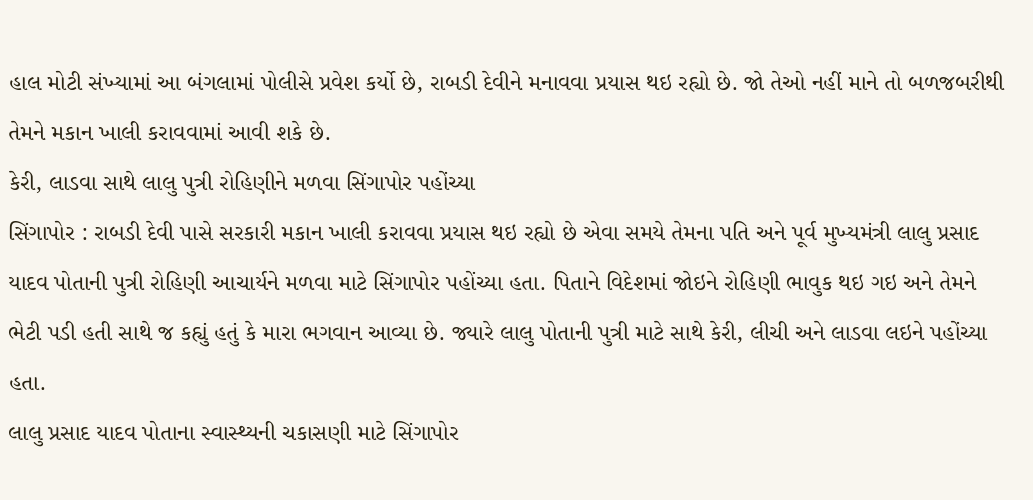હાલ મોટી સંખ્યામાં આ બંગલામાં પોલીસે પ્રવેશ કર્યો છે, રાબડી દેવીને મનાવવા પ્રયાસ થઇ રહ્યો છે. જો તેઓ નહીં માને તો બળજબરીથી તેમને મકાન ખાલી કરાવવામાં આવી શકે છે.
કેરી, લાડવા સાથે લાલુ પુત્રી રોહિણીને મળવા સિંગાપોર પહોંચ્યા
સિંગાપોર : રાબડી દેવી પાસે સરકારી મકાન ખાલી કરાવવા પ્રયાસ થઇ રહ્યો છે એવા સમયે તેમના પતિ અને પૂર્વ મુખ્યમંત્રી લાલુ પ્રસાદ યાદવ પોતાની પુત્રી રોહિણી આચાર્યને મળવા માટે સિંગાપોર પહોંચ્યા હતા. પિતાને વિદેશમાં જોઇને રોહિણી ભાવુક થઇ ગઇ અને તેમને ભેટી પડી હતી સાથે જ કહ્યું હતું કે મારા ભગવાન આવ્યા છે. જ્યારે લાલુ પોતાની પુત્રી માટે સાથે કેરી, લીચી અને લાડવા લઇને પહોંચ્યા હતા.
લાલુ પ્રસાદ યાદવ પોતાના સ્વાસ્થ્યની ચકાસણી માટે સિંગાપોર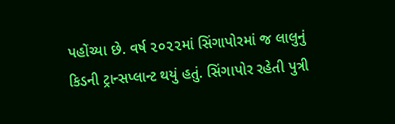પહોંચ્યા છે. વર્ષ ૨૦૨૨માં સિંગાપોરમાં જ લાલુનું કિડની ટ્રાન્સપ્લાન્ટ થયું હતું. સિંગાપોર રહેતી પુત્રી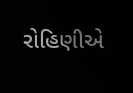રોહિણીએ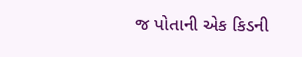જ પોતાની એક કિડની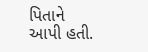પિતાને આપી હતી.